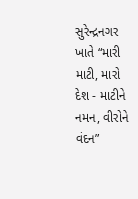સુરેન્દ્રનગર ખાતે “મારી માટી, મારો દેશ - માટીને નમન, વીરોને વંદન”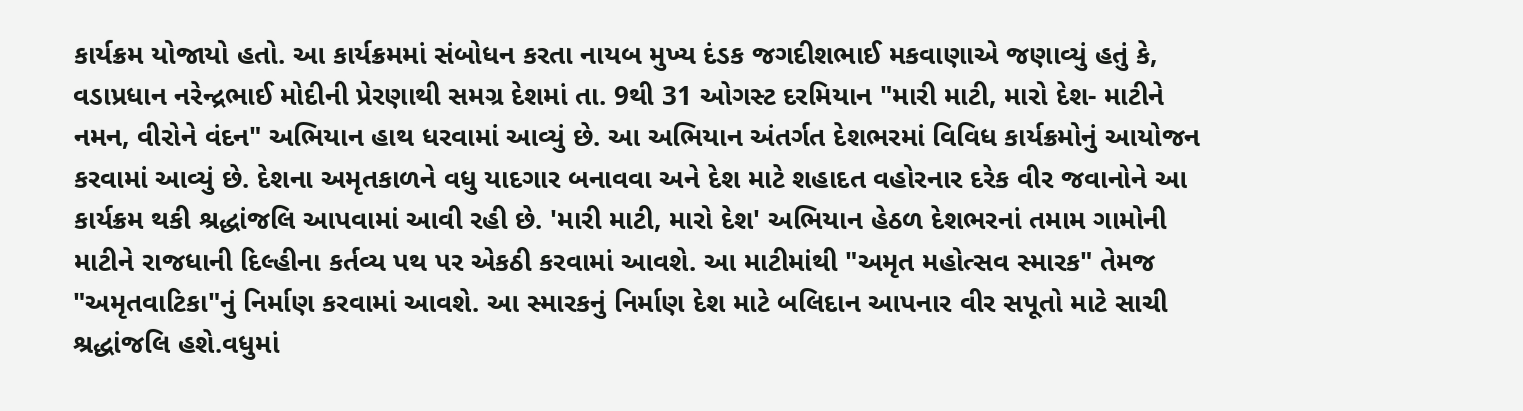કાર્યક્રમ યોજાયો હતો. આ કાર્યક્રમમાં સંબોધન કરતા નાયબ મુખ્ય દંડક જગદીશભાઈ મકવાણાએ જણાવ્યું હતું કે, વડાપ્રધાન નરેન્દ્રભાઈ મોદીની પ્રેરણાથી સમગ્ર દેશમાં તા. 9થી 31 ઓગસ્ટ દરમિયાન "મારી માટી, મારો દેશ- માટીને નમન, વીરોને વંદન" અભિયાન હાથ ધરવામાં આવ્યું છે. આ અભિયાન અંતર્ગત દેશભરમાં વિવિધ કાર્યક્રમોનું આયોજન કરવામાં આવ્યું છે. દેશના અમૃતકાળને વધુ યાદગાર બનાવવા અને દેશ માટે શહાદત વહોરનાર દરેક વીર જવાનોને આ કાર્યક્રમ થકી શ્રદ્ધાંજલિ આપવામાં આવી રહી છે. 'મારી માટી, મારો દેશ' અભિયાન હેઠળ દેશભરનાં તમામ ગામોની માટીને રાજધાની દિલ્હીના કર્તવ્ય પથ પર એકઠી કરવામાં આવશે. આ માટીમાંથી "અમૃત મહોત્સવ સ્મારક" તેમજ "અમૃતવાટિકા"નું નિર્માણ કરવામાં આવશે. આ સ્મારકનું નિર્માણ દેશ માટે બલિદાન આપનાર વીર સપૂતો માટે સાચી શ્રદ્ધાંજલિ હશે.વધુમાં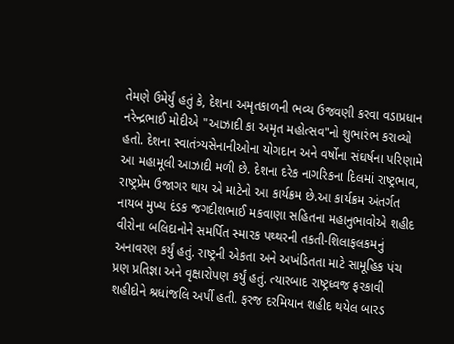તેમણે ઉમેર્યું હતું કે, દેશના અમૃતકાળની ભવ્ય ઉજવણી કરવા વડાપ્રધાન નરેન્દ્રભાઈ મોદીએ "આઝાદી કા અમૃત મહોત્સવ"નો શુભારંભ કરાવ્યો હતો. દેશના સ્વાતંત્ર્યસેનાનીઓના યોગદાન અને વર્ષોના સંઘર્ષના પરિણામે આ મહામૂલી આઝાદી મળી છે. દેશના દરેક નાગરિકના દિલમાં રાષ્ટ્રભાવ, રાષ્ટ્રપ્રેમ ઉજાગર થાય એ માટેનો આ કાર્યક્રમ છે.આ કાર્યક્રમ અંતર્ગત નાયબ મુખ્ય દંડક જગદીશભાઈ મકવાણા સહિતના મહાનુભાવોએ શહીદ વીરોના બલિદાનોને સમર્પિત સ્મારક પથ્થરની તકતી-શિલાફલકમનું અનાવરણ કર્યું હતું. રાષ્ટ્રની એકતા અને અખંડિતતા માટે સામૂહિક પંચ પ્રણ પ્રતિજ્ઞા અને વૃક્ષારોપણ કર્યું હતું. ત્યારબાદ રાષ્ટ્રધ્વજ ફરકાવી શહીદોને શ્રધાંજલિ અર્પી હતી. ફરજ દરમિયાન શહીદ થયેલ બારડ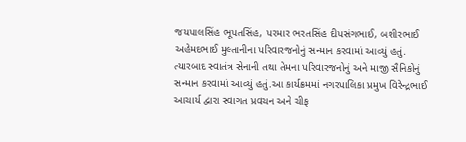જયપાલસિંહ ભૂપતસિંહ, પરમાર ભરતસિંહ દીપસંગભાઈ, બશીરભાઈ અહેમદભાઈ મુલ્તાનીના પરિવારજનોનું સન્માન કરવામાં આવ્યું હતું. ત્યારબાદ સ્વાતંત્ર સેનાની તથા તેમના પરિવારજનોનું અને માજી સૈનિકોનું સન્માન કરવામાં આવ્યું હતું.આ કાર્યક્રમમાં નગરપાલિકા પ્રમુખ વિરેન્દ્રભાઈ આચાર્ય દ્વારા સ્વાગત પ્રવચન અને ચીફ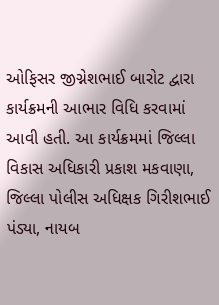ઓફિસર જીગ્નેશભાઈ બારોટ દ્વારા કાર્યક્રમની આભાર વિધિ કરવામાં આવી હતી. આ કાર્યક્રમમાં જિલ્લા વિકાસ અધિકારી પ્રકાશ મકવાણા, જિલ્લા પોલીસ અધિક્ષક ગિરીશભાઈ પંડ્યા, નાયબ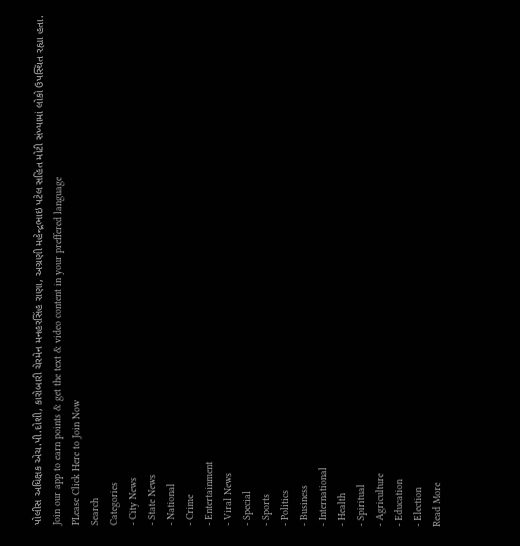પોલીસ અધિક્ષક એચ.પી.દોશી, કારોબારી ચેરમેન મનહરસિંહ રાણા, અગ્રણી મહેન્દ્રભાઇ પટેલ સહિત મોટી સંખ્યામાં લોકો ઉપસ્થિત રહ્યા હતા.
Join our app to earn points & get the text & video content in your preffered language
PLease Click Here to Join Now
Search
Categories
- City News
- State News
- National
- Crime
- Entertainment
- Viral News
- Special
- Sports
- Politics
- Business
- International
- Health
- Spiritual
- Agriculture
- Education
- Election
Read More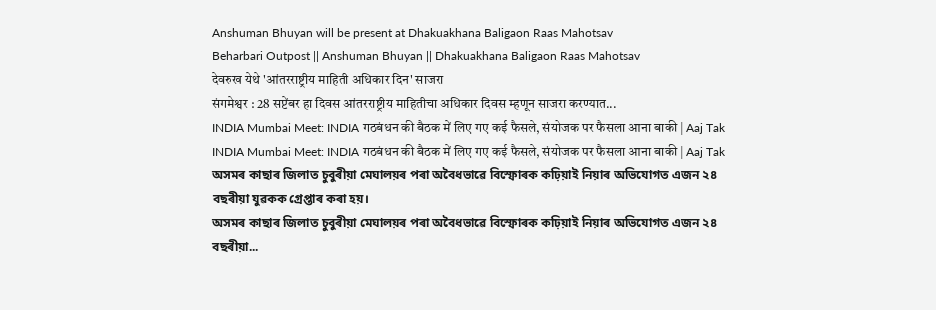Anshuman Bhuyan will be present at Dhakuakhana Baligaon Raas Mahotsav
Beharbari Outpost || Anshuman Bhuyan || Dhakuakhana Baligaon Raas Mahotsav
देवरुख येथे 'आंतरराष्ट्रीय माहिती अधिकार दिन' साजरा
संगमेश्वर : 28 सप्टेंबर हा दिवस आंतरराष्ट्रीय माहितीचा अधिकार दिवस म्हणून साजरा करण्यात...
INDIA Mumbai Meet: INDIA गठबंधन की बैठक में लिए गए कई फैसले, संयोजक पर फैसला आना बाकी | Aaj Tak
INDIA Mumbai Meet: INDIA गठबंधन की बैठक में लिए गए कई फैसले, संयोजक पर फैसला आना बाकी | Aaj Tak
অসমৰ কাছাৰ জিলাত চুবুৰীয়া মেঘালয়ৰ পৰা অবৈধভাৱে বিস্ফোৰক কঢ়িয়াই নিয়াৰ অভিযোগত এজন ২৪ বছৰীয়া যুৱকক গ্ৰেপ্তাৰ কৰা হয়।
অসমৰ কাছাৰ জিলাত চুবুৰীয়া মেঘালয়ৰ পৰা অবৈধভাৱে বিস্ফোৰক কঢ়িয়াই নিয়াৰ অভিযোগত এজন ২৪ বছৰীয়া...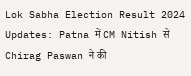Lok Sabha Election Result 2024 Updates: Patna में CM Nitish से Chirag Paswan ने की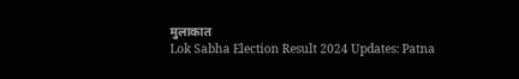मुलाकात
Lok Sabha Election Result 2024 Updates: Patna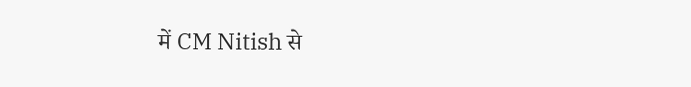में CM Nitish से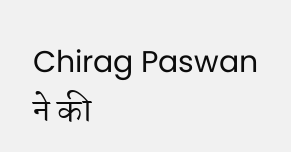Chirag Paswan ने की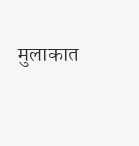मुलाकात